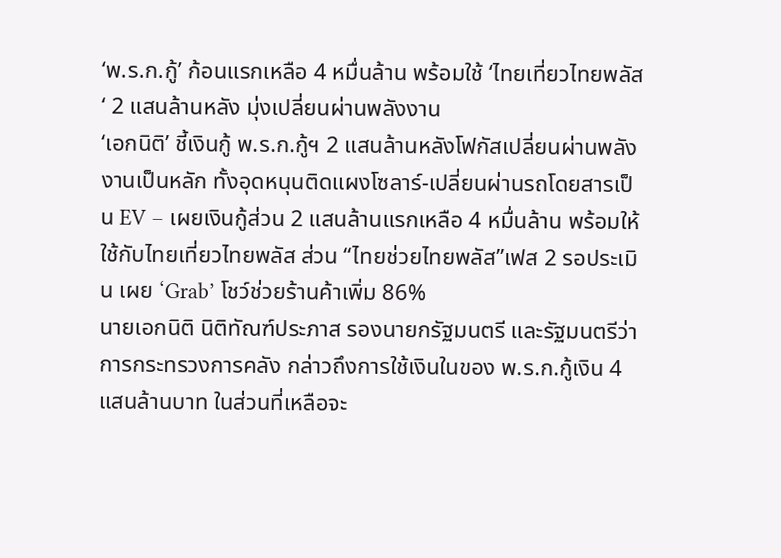‘พ.ร.ก.กู้’ ก้อนแรกเหลือ 4 หมื่นล้าน พร้อมใช้ ‘ไทยเที่ยวไทยพลัส‘ 2 แสนล้านหลัง มุ่งเปลี่ยนผ่านพลังงาน
‘เอกนิติ’ ชี้เงินกู้ พ.ร.ก.กู้ฯ 2 แสนล้านหลังโฟกัสเปลี่ยนผ่านพลังงานเป็นหลัก ทั้งอุดหนุนติดแผงโซลาร์-เปลี่ยนผ่านรถโดยสารเป็น EV – เผยเงินกู้ส่วน 2 แสนล้านแรกเหลือ 4 หมื่นล้าน พร้อมให้ใช้กับไทยเที่ยวไทยพลัส ส่วน “ไทยช่วยไทยพลัส”เฟส 2 รอประเมิน เผย ‘Grab’ โชว์ช่วยร้านค้าเพิ่ม 86%
นายเอกนิติ นิติทัณฑ์ประภาส รองนายกรัฐมนตรี และรัฐมนตรีว่าการกระทรวงการคลัง กล่าวถึงการใช้เงินในของ พ.ร.ก.กู้เงิน 4 แสนล้านบาท ในส่วนที่เหลือจะ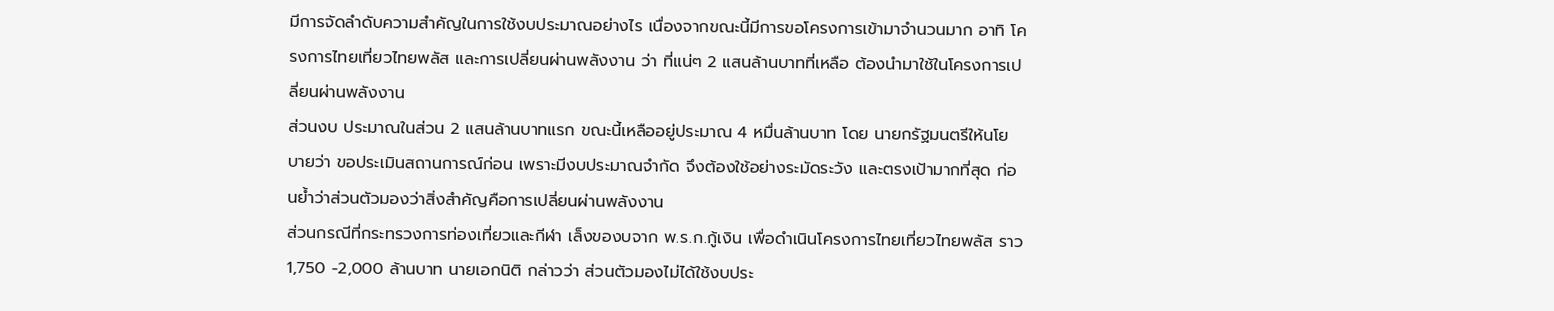มีการจัดลำดับความสำคัญในการใช้งบประมาณอย่างไร เนื่องจากขณะนี้มีการขอโครงการเข้ามาจำนวนมาก อาทิ โครงการไทยเที่ยวไทยพลัส และการเปลี่ยนผ่านพลังงาน ว่า ที่แน่ๆ 2 แสนล้านบาทที่เหลือ ต้องนำมาใช้ในโครงการเปลี่ยนผ่านพลังงาน
ส่วนงบ ประมาณในส่วน 2 แสนล้านบาทแรก ขณะนี้เหลืออยู่ประมาณ 4 หมื่นล้านบาท โดย นายกรัฐมนตรีให้นโยบายว่า ขอประเมินสถานการณ์ก่อน เพราะมีงบประมาณจำกัด จึงต้องใช้อย่างระมัดระวัง และตรงเป้ามากที่สุด ก่อนย้ำว่าส่วนตัวมองว่าสิ่งสำคัญคือการเปลี่ยนผ่านพลังงาน
ส่วนกรณีที่กระทรวงการท่องเที่ยวและกีฬา เล็งของบจาก พ.ร.ก.กู้เงิน เพื่อดำเนินโครงการไทยเที่ยวไทยพลัส ราว 1,750 -2,000 ล้านบาท นายเอกนิติ กล่าวว่า ส่วนตัวมองไม่ได้ใช้งบประ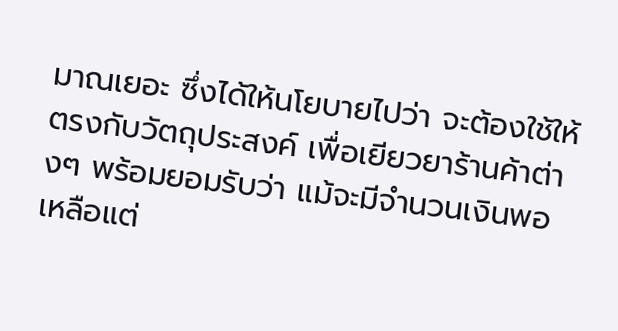มาณเยอะ ซึ่งได้ให้นโยบายไปว่า จะต้องใช้ให้ตรงกับวัตถุประสงค์ เพื่อเยียวยาร้านค้าต่างๆ พร้อมยอมรับว่า แม้จะมีจำนวนเงินพอเหลือแต่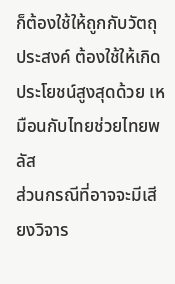ก็ต้องใช้ให้ถูกกับวัตถุประสงค์ ต้องใช้ให้เกิดประโยชน์สูงสุดด้วย เหมือนกับไทยช่วยไทยพลัส
ส่วนกรณีที่อาจจะมีเสียงวิจาร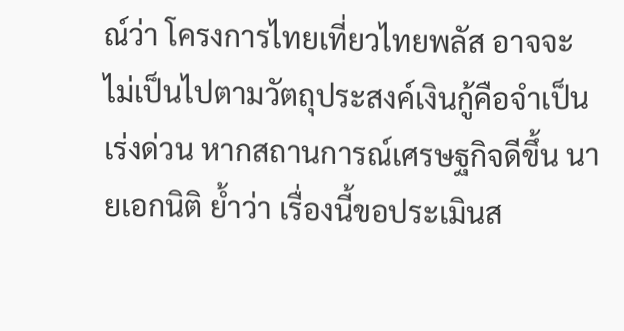ณ์ว่า โครงการไทยเที่ยวไทยพลัส อาจจะไม่เป็นไปตามวัตถุประสงค์เงินกู้คือจำเป็นเร่งด่วน หากสถานการณ์เศรษฐกิจดีขึ้น นายเอกนิติ ย้ำว่า เรื่องนี้ขอประเมินส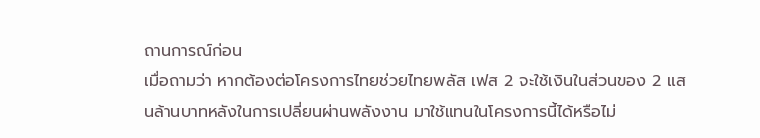ถานการณ์ก่อน
เมื่อถามว่า หากต้องต่อโครงการไทยช่วยไทยพลัส เฟส 2 จะใช้เงินในส่วนของ 2 แสนล้านบาทหลังในการเปลี่ยนผ่านพลังงาน มาใช้แทนในโครงการนี้ได้หรือไม่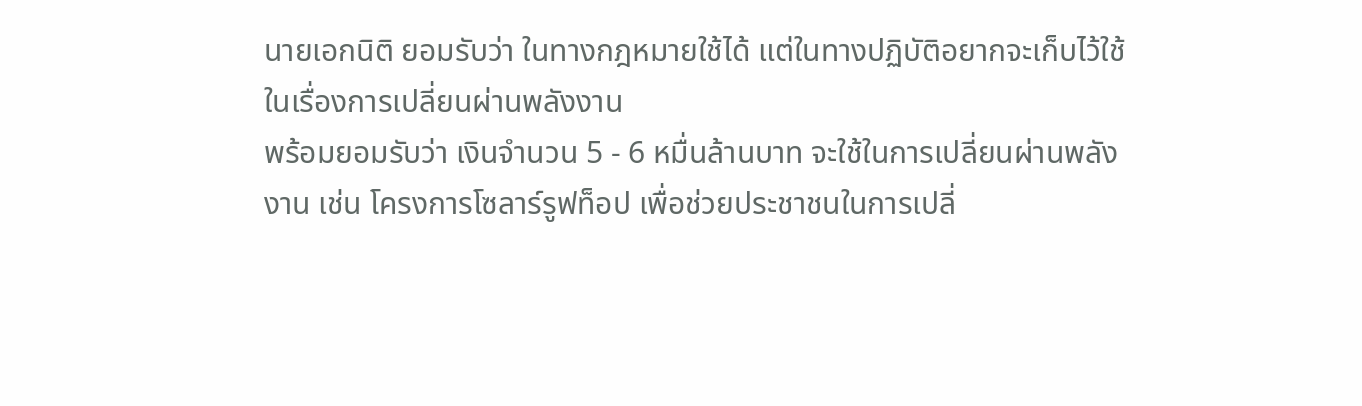นายเอกนิติ ยอมรับว่า ในทางกฎหมายใช้ได้ แต่ในทางปฏิบัติอยากจะเก็บไว้ใช้ในเรื่องการเปลี่ยนผ่านพลังงาน
พร้อมยอมรับว่า เงินจำนวน 5 - 6 หมื่นล้านบาท จะใช้ในการเปลี่ยนผ่านพลังงาน เช่น โครงการโซลาร์รูฟท็อป เพื่อช่วยประชาชนในการเปลี่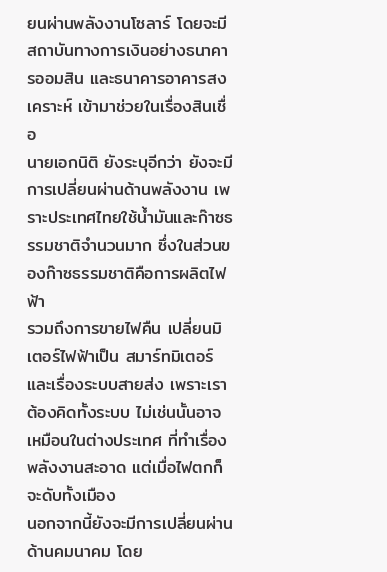ยนผ่านพลังงานโซลาร์ โดยจะมีสถาบันทางการเงินอย่างธนาคารออมสิน และธนาคารอาคารสงเคราะห์ เข้ามาช่วยในเรื่องสินเชื่อ
นายเอกนิติ ยังระบุอีกว่า ยังจะมีการเปลี่ยนผ่านด้านพลังงาน เพราะประเทศไทยใช้น้ำมันและก๊าซธรรมชาติจำนวนมาก ซึ่งในส่วนของก๊าซธรรมชาติคือการผลิตไฟฟ้า
รวมถึงการขายไฟคืน เปลี่ยนมิเตอร์ไฟฟ้าเป็น สมาร์ทมิเตอร์ และเรื่องระบบสายส่ง เพราะเราต้องคิดทั้งระบบ ไม่เช่นนั้นอาจเหมือนในต่างประเทศ ที่ทำเรื่องพลังงานสะอาด แต่เมื่อไฟตกก็จะดับทั้งเมือง
นอกจากนี้ยังจะมีการเปลี่ยนผ่านด้านคมนาคม โดย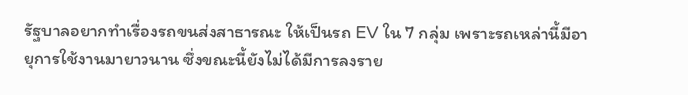รัฐบาลอยากทำเรื่องรถขนส่งสาธารณะ ให้เป็นรถ EV ใน 7 กลุ่ม เพราะรถเหล่านี้มีอายุการใช้งานมายาวนาน ซึ่งขณะนี้ยังไม่ได้มีการลงราย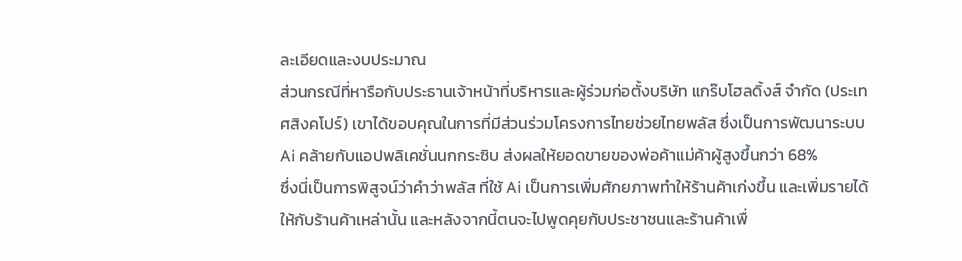ละเอียดและงบประมาณ
ส่วนกรณีที่หารือกับประธานเจ้าหน้าที่บริหารและผู้ร่วมก่อตั้งบริษัท แกร๊บโฮลดิ้งส์ จำกัด (ประเทศสิงคโปร์) เขาได้ขอบคุณในการที่มีส่วนร่วมโครงการไทยช่วยไทยพลัส ซึ่งเป็นการพัฒนาระบบ Ai คล้ายกับแอปพลิเคชั่นนกกระซิบ ส่งผลให้ยอดขายของพ่อค้าแม่ค้าผู้สูงขึ้นกว่า 68%
ซึ่งนี่เป็นการพิสูจน์ว่าคำว่าพลัส ที่ใช้ Ai เป็นการเพิ่มศักยภาพทำให้ร้านค้าเก่งขึ้น และเพิ่มรายได้ให้กับร้านค้าเหล่านั้น และหลังจากนี้ตนจะไปพูดคุยกับประชาชนและร้านค้าเพื่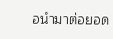อนำมาต่อยอด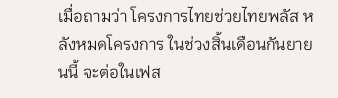เมื่อถามว่า โครงการไทยช่วยไทยพลัส หลังหมดโครงการ ในช่วงสิ้นเดือนกันยายนนี้ จะต่อในเฟส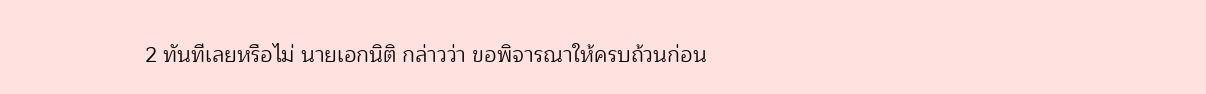2 ทันทีเลยหรือไม่ นายเอกนิติ กล่าวว่า ขอพิจารณาให้ครบถ้วนก่อน